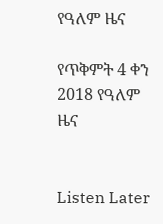የዓለም ዜና

የጥቅምት 4 ቀን 2018 የዓለም ዜና


Listen Later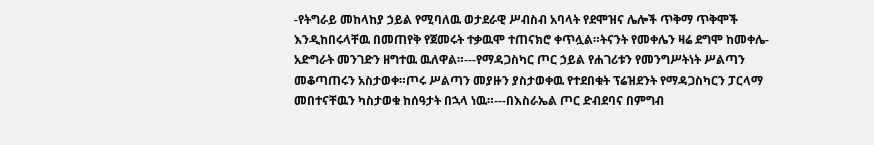-የትግራይ መከላከያ ኃይል የሚባለዉ ወታደራዊ ሥብስብ አባላት የደሞዝና ሌሎች ጥቅማ ጥቅሞች እንዲከበሩላቸዉ በመጠየቅ የጀመሩት ተቃዉሞ ተጠናክሮ ቀጥሏል።ትናንት የመቀሌን ዛሬ ደግሞ ከመቀሌ-አድግራት መንገድን ዘግተዉ ዉለዋል።---የማዳጋስካር ጦር ኃይል የሐገሪቱን የመንግሥትነት ሥልጣን መቆጣጠሩን አስታወቀ።ጦሩ ሥልጣን መያዙን ያስታወቀዉ የተደበቁት ፕሬዝደንት የማዳጋስካርን ፓርላማ መበተናቸዉን ካስታወቁ ከሰዓታት በኋላ ነዉ።---በእስራኤል ጦር ድብደባና በምግብ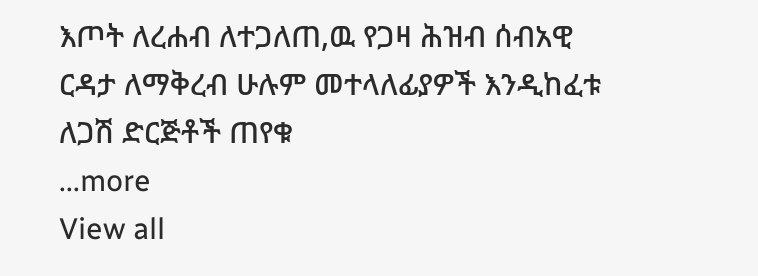እጦት ለረሐብ ለተጋለጠ,ዉ የጋዛ ሕዝብ ሰብአዊ ርዳታ ለማቅረብ ሁሉም መተላለፊያዎች እንዲከፈቱ ለጋሽ ድርጅቶች ጠየቁ
...more
View all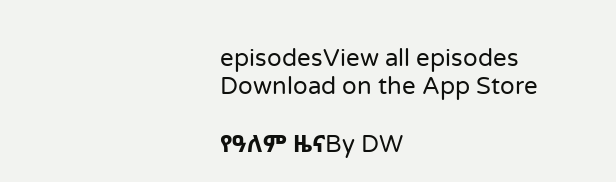episodesView all episodes
Download on the App Store

የዓለም ዜናBy DW